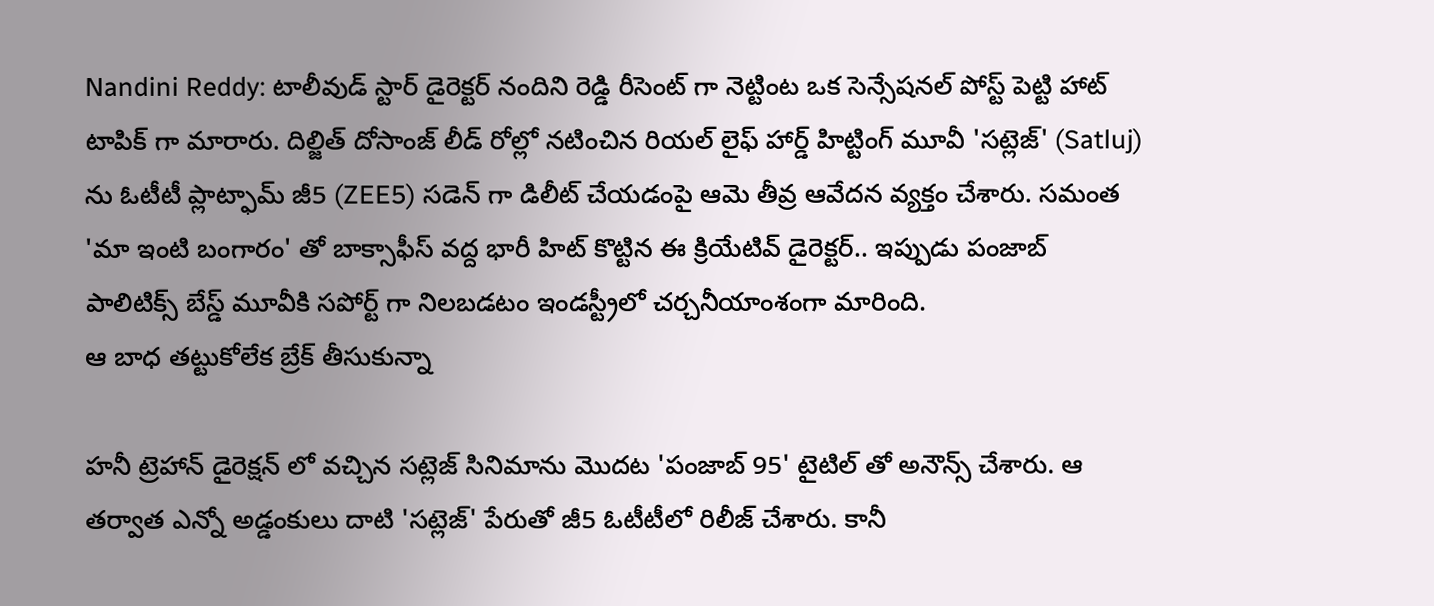Nandini Reddy: టాలీవుడ్ స్టార్ డైరెక్టర్ నందిని రెడ్డి రీసెంట్ గా నెట్టింట ఒక సెన్సేషనల్ పోస్ట్ పెట్టి హాట్ టాపిక్ గా మారారు. దిల్జిత్ దోసాంజ్ లీడ్ రోల్లో నటించిన రియల్ లైఫ్ హార్డ్ హిట్టింగ్ మూవీ 'సట్లెజ్' (Satluj) ను ఓటీటీ ప్లాట్ఫామ్ జీ5 (ZEE5) సడెన్ గా డిలీట్ చేయడంపై ఆమె తీవ్ర ఆవేదన వ్యక్తం చేశారు. సమంత 'మా ఇంటి బంగారం' తో బాక్సాఫీస్ వద్ద భారీ హిట్ కొట్టిన ఈ క్రియేటివ్ డైరెక్టర్.. ఇప్పుడు పంజాబ్ పాలిటిక్స్ బేస్డ్ మూవీకి సపోర్ట్ గా నిలబడటం ఇండస్ట్రీలో చర్చనీయాంశంగా మారింది.
ఆ బాధ తట్టుకోలేక బ్రేక్ తీసుకున్నా

హనీ ట్రెహాన్ డైరెక్షన్ లో వచ్చిన సట్లెజ్ సినిమాను మొదట 'పంజాబ్ 95' టైటిల్ తో అనౌన్స్ చేశారు. ఆ తర్వాత ఎన్నో అడ్డంకులు దాటి 'సట్లెజ్' పేరుతో జీ5 ఓటీటీలో రిలీజ్ చేశారు. కానీ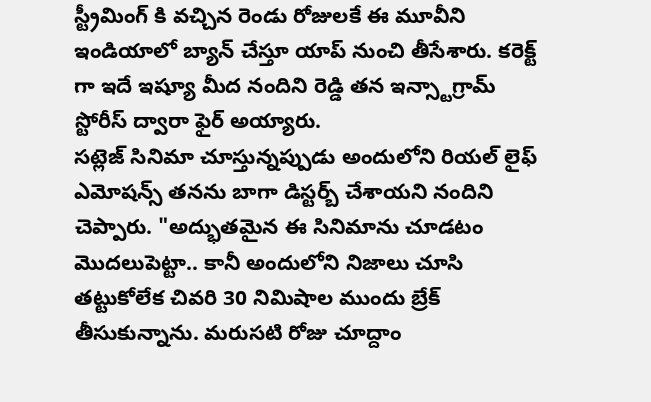స్ట్రీమింగ్ కి వచ్చిన రెండు రోజులకే ఈ మూవీని ఇండియాలో బ్యాన్ చేస్తూ యాప్ నుంచి తీసేశారు. కరెక్ట్ గా ఇదే ఇష్యూ మీద నందిని రెడ్డి తన ఇన్స్టాగ్రామ్ స్టోరీస్ ద్వారా ఫైర్ అయ్యారు.
సట్లెజ్ సినిమా చూస్తున్నప్పుడు అందులోని రియల్ లైఫ్ ఎమోషన్స్ తనను బాగా డిస్టర్బ్ చేశాయని నందిని చెప్పారు. "అద్భుతమైన ఈ సినిమాను చూడటం మొదలుపెట్టా.. కానీ అందులోని నిజాలు చూసి తట్టుకోలేక చివరి 30 నిమిషాల ముందు బ్రేక్ తీసుకున్నాను. మరుసటి రోజు చూద్దాం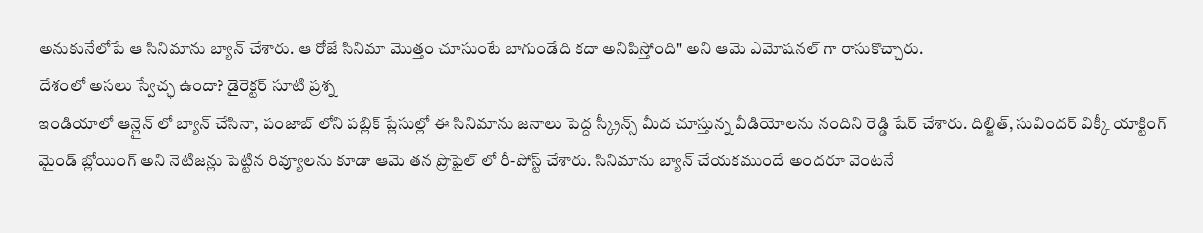అనుకునేలోపే ఆ సినిమాను బ్యాన్ చేశారు. ఆ రోజే సినిమా మొత్తం చూసుంటే బాగుండేది కదా అనిపిస్తోంది" అని ఆమె ఎమోషనల్ గా రాసుకొచ్చారు.
దేశంలో అసలు స్వేచ్ఛ ఉందా? డైరెక్టర్ సూటి ప్రశ్న
ఇండియాలో ఆన్లైన్ లో బ్యాన్ చేసినా, పంజాబ్ లోని పబ్లిక్ ప్లేసుల్లో ఈ సినిమాను జనాలు పెద్ద స్క్రీన్స్ మీద చూస్తున్న వీడియోలను నందిని రెడ్డి షేర్ చేశారు. దిల్జిత్, సువిందర్ విక్కీ యాక్టింగ్ మైండ్ బ్లోయింగ్ అని నెటిజన్లు పెట్టిన రివ్యూలను కూడా ఆమె తన ప్రొఫైల్ లో రీ-పోస్ట్ చేశారు. సినిమాను బ్యాన్ చేయకముందే అందరూ వెంటనే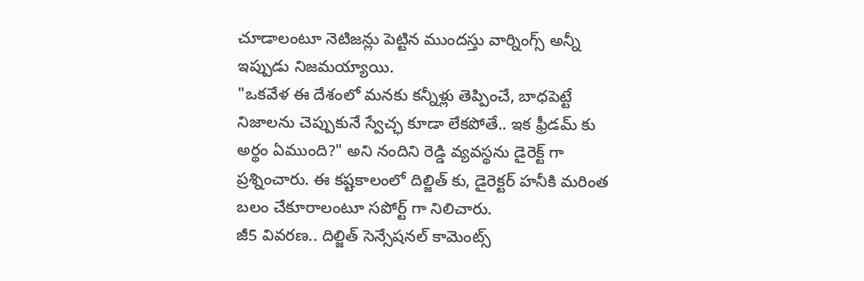చూడాలంటూ నెటిజన్లు పెట్టిన ముందస్తు వార్నింగ్స్ అన్నీ ఇప్పుడు నిజమయ్యాయి.
"ఒకవేళ ఈ దేశంలో మనకు కన్నీళ్లు తెప్పించే, బాధపెట్టే నిజాలను చెప్పుకునే స్వేచ్ఛ కూడా లేకపోతే.. ఇక ఫ్రీడమ్ కు అర్థం ఏముంది?" అని నందిని రెడ్డి వ్యవస్థను డైరెక్ట్ గా ప్రశ్నించారు. ఈ కష్టకాలంలో దిల్జిత్ కు, డైరెక్టర్ హనీకి మరింత బలం చేకూరాలంటూ సపోర్ట్ గా నిలిచారు.
జీ5 వివరణ.. దిల్జిత్ సెన్సేషనల్ కామెంట్స్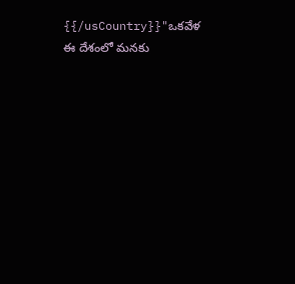{{/usCountry}}"ఒకవేళ ఈ దేశంలో మనకు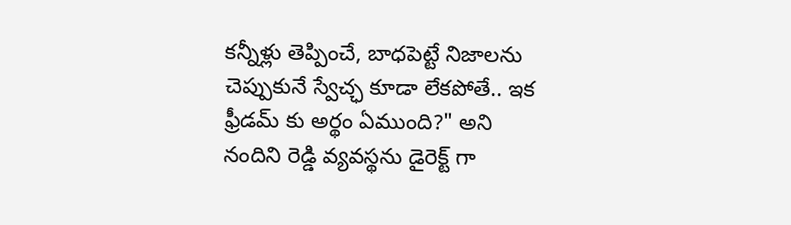కన్నీళ్లు తెప్పించే, బాధపెట్టే నిజాలను చెప్పుకునే స్వేచ్ఛ కూడా లేకపోతే.. ఇక ఫ్రీడమ్ కు అర్థం ఏముంది?" అని నందిని రెడ్డి వ్యవస్థను డైరెక్ట్ గా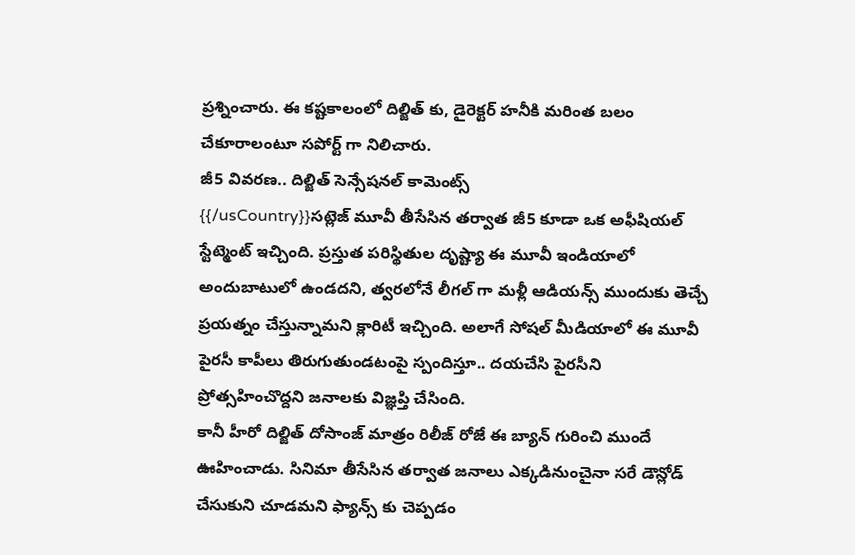ప్రశ్నించారు. ఈ కష్టకాలంలో దిల్జిత్ కు, డైరెక్టర్ హనీకి మరింత బలం చేకూరాలంటూ సపోర్ట్ గా నిలిచారు.
జీ5 వివరణ.. దిల్జిత్ సెన్సేషనల్ కామెంట్స్
{{/usCountry}}సట్లెజ్ మూవీ తీసేసిన తర్వాత జీ5 కూడా ఒక అఫీషియల్ స్టేట్మెంట్ ఇచ్చింది. ప్రస్తుత పరిస్థితుల దృష్ట్యా ఈ మూవీ ఇండియాలో అందుబాటులో ఉండదని, త్వరలోనే లీగల్ గా మళ్లీ ఆడియన్స్ ముందుకు తెచ్చే ప్రయత్నం చేస్తున్నామని క్లారిటీ ఇచ్చింది. అలాగే సోషల్ మీడియాలో ఈ మూవీ పైరసీ కాపీలు తిరుగుతుండటంపై స్పందిస్తూ.. దయచేసి పైరసీని ప్రోత్సహించొద్దని జనాలకు విజ్ఞప్తి చేసింది.
కానీ హీరో దిల్జిత్ దోసాంజ్ మాత్రం రిలీజ్ రోజే ఈ బ్యాన్ గురించి ముందే ఊహించాడు. సినిమా తీసేసిన తర్వాత జనాలు ఎక్కడినుంచైనా సరే డౌన్లోడ్ చేసుకుని చూడమని ఫ్యాన్స్ కు చెప్పడం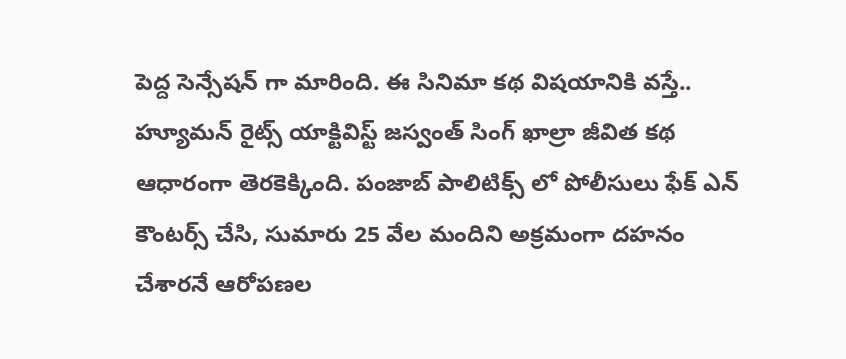పెద్ద సెన్సేషన్ గా మారింది. ఈ సినిమా కథ విషయానికి వస్తే.. హ్యూమన్ రైట్స్ యాక్టివిస్ట్ జస్వంత్ సింగ్ ఖాల్రా జీవిత కథ ఆధారంగా తెరకెక్కింది. పంజాబ్ పాలిటిక్స్ లో పోలీసులు ఫేక్ ఎన్ కౌంటర్స్ చేసి, సుమారు 25 వేల మందిని అక్రమంగా దహనం చేశారనే ఆరోపణల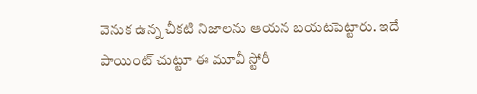వెనుక ఉన్న చీకటి నిజాలను ఆయన బయటపెట్టారు. ఇదే పాయింట్ చుట్టూ ఈ మూవీ స్టోరీ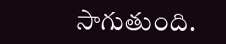సాగుతుంది.